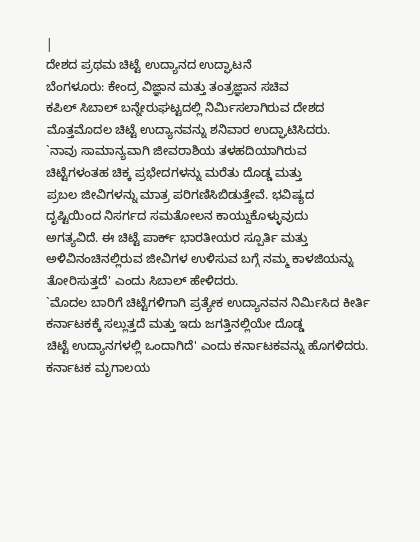|
ದೇಶದ ಪ್ರಥಮ ಚಿಟ್ಟೆ ಉದ್ಯಾನದ ಉದ್ಘಾಟನೆ
ಬೆಂಗಳೂರು: ಕೇಂದ್ರ ವಿಜ್ಞಾನ ಮತ್ತು ತಂತ್ರಜ್ಞಾನ ಸಚಿವ
ಕಪಿಲ್ ಸಿಬಾಲ್ ಬನ್ನೇರುಘಟ್ಟದಲ್ಲಿ ನಿರ್ಮಿಸಲಾಗಿರುವ ದೇಶದ
ಮೊತ್ತಮೊದಲ ಚಿಟ್ಟೆ ಉದ್ಯಾನವನ್ನು ಶನಿವಾರ ಉದ್ಘಾಟಿಸಿದರು.
`ನಾವು ಸಾಮಾನ್ಯವಾಗಿ ಜೀವರಾಶಿಯ ತಳಹದಿಯಾಗಿರುವ
ಚಿಟ್ಟೆಗಳಂತಹ ಚಿಕ್ಕ ಪ್ರಭೇದಗಳನ್ನು ಮರೆತು ದೊಡ್ಡ ಮತ್ತು
ಪ್ರಬಲ ಜೀವಿಗಳನ್ನು ಮಾತ್ರ ಪರಿಗಣಿಸಿಬಿಡುತ್ತೇವೆ. ಭವಿಷ್ಯದ
ದೃಷ್ಟಿಯಿಂದ ನಿಸರ್ಗದ ಸಮತೋಲನ ಕಾಯ್ದುಕೊಳ್ಳುವುದು
ಅಗತ್ಯವಿದೆ. ಈ ಚಿಟ್ಟೆ ಪಾರ್ಕ್ ಭಾರತೀಯರ ಸ್ಪೂರ್ತಿ ಮತ್ತು
ಅಳಿವಿನಂಚಿನಲ್ಲಿರುವ ಜೀವಿಗಳ ಉಳಿಸುವ ಬಗ್ಗೆ ನಮ್ಮ ಕಾಳಜಿಯನ್ನು
ತೋರಿಸುತ್ತದೆ' ಎಂದು ಸಿಬಾಲ್ ಹೇಳಿದರು.
`ಮೊದಲ ಬಾರಿಗೆ ಚಿಟ್ಟೆಗಳಿಗಾಗಿ ಪ್ರತ್ಯೇಕ ಉದ್ಯಾನವನ ನಿರ್ಮಿಸಿದ ಕೀರ್ತಿ
ಕರ್ನಾಟಕಕ್ಕೆ ಸಲ್ಲುತ್ತದೆ ಮತ್ತು ಇದು ಜಗತ್ತಿನಲ್ಲಿಯೇ ದೊಡ್ಡ
ಚಿಟ್ಟೆ ಉದ್ಯಾನಗಳಲ್ಲಿ ಒಂದಾಗಿದೆ' ಎಂದು ಕರ್ನಾಟಕವನ್ನು ಹೊಗಳಿದರು.
ಕರ್ನಾಟಕ ಮೃಗಾಲಯ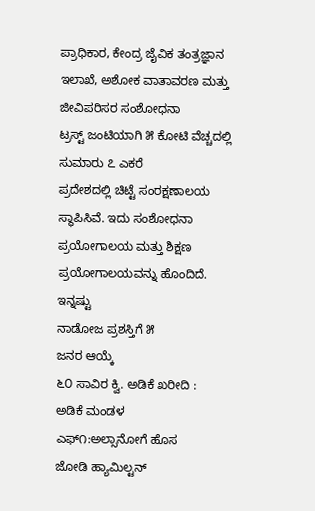ಪ್ರಾಧಿಕಾರ, ಕೇಂದ್ರ ಜೈವಿಕ ತಂತ್ರಜ್ಞಾನ
ಇಲಾಖೆ, ಅಶೋಕ ವಾತಾವರಣ ಮತ್ತು ಜೀವಿಪರಿಸರ ಸಂಶೋಧನಾ
ಟ್ರಸ್ಟ್ ಜಂಟಿಯಾಗಿ ೫ ಕೋಟಿ ವೆಚ್ಚದಲ್ಲಿ ಸುಮಾರು ೭ ಎಕರೆ
ಪ್ರದೇಶದಲ್ಲಿ ಚಿಟ್ಟೆ ಸಂರಕ್ಷಣಾಲಯ ಸ್ಥಾಪಿಸಿವೆ. ಇದು ಸಂಶೋಧನಾ
ಪ್ರಯೋಗಾಲಯ ಮತ್ತು ಶಿಕ್ಷಣ ಪ್ರಯೋಗಾಲಯವನ್ನು ಹೊಂದಿದೆ.
ಇನ್ನಷ್ಟು
ನಾಡೋಜ ಪ್ರಶಸ್ತಿಗೆ ೫
ಜನರ ಆಯ್ಕೆ
೬೦ ಸಾವಿರ ಕ್ವಿ. ಅಡಿಕೆ ಖರೀದಿ :
ಅಡಿಕೆ ಮಂಡಳ
ಎಫ್೧:ಅಲ್ಸಾನೋಗೆ ಹೊಸ
ಜೋಡಿ ಹ್ಯಾಮಿಲ್ಟನ್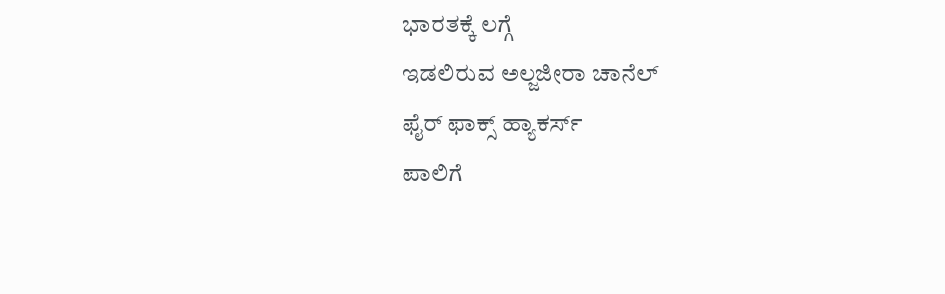ಭಾರತಕ್ಕೆ ಲಗ್ಗೆ
ಇಡಲಿರುವ ಅಲ್ಜಜೀರಾ ಚಾನೆಲ್
ಫೈರ್ ಫಾಕ್ಸ್ ಹ್ಯಾಕರ್ಸ್
ಪಾಲಿಗೆ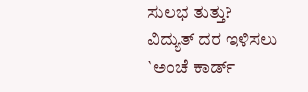ಸುಲಭ ತುತ್ತು?
ವಿದ್ಯುತ್ ದರ ಇಳಿಸಲು
`ಅಂಚೆ ಕಾರ್ಡ್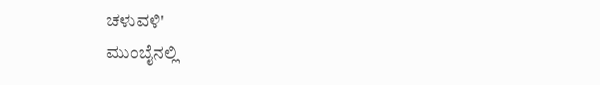ಚಳುವಳಿ'
ಮುಂಬೈನಲ್ಲಿ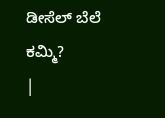ಡೀಸೆಲ್ ಬೆಲೆ
ಕಮ್ಮಿ?
|